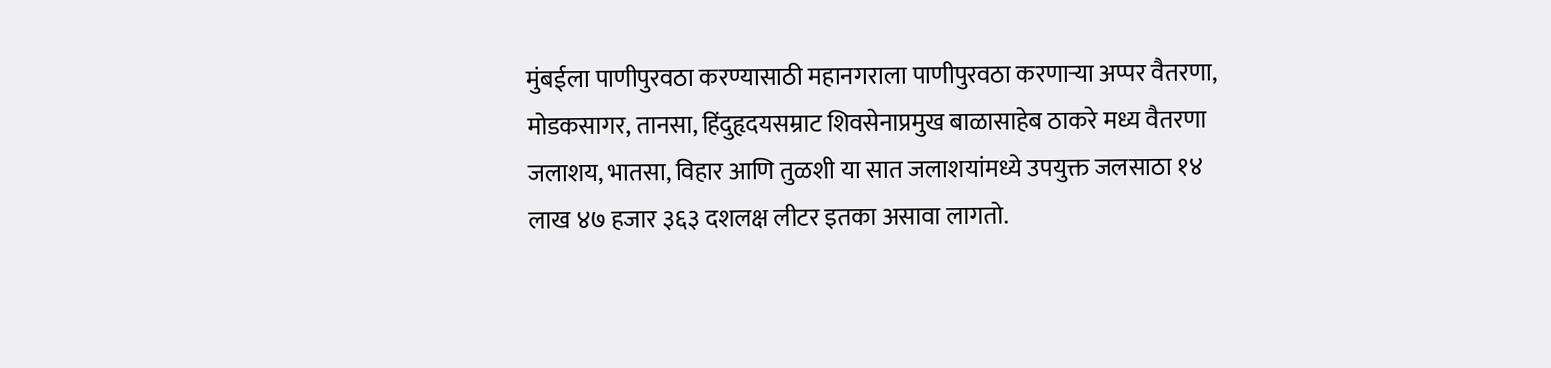मुंबईला पाणीपुरवठा करण्यासाठी महानगराला पाणीपुरवठा करणाऱ्या अप्पर वैतरणा, मोडकसागर, तानसा, हिंदुहृदयसम्राट शिवसेनाप्रमुख बाळासाहेब ठाकरे मध्य वैतरणा जलाशय, भातसा, विहार आणि तुळशी या सात जलाशयांमध्ये उपयुक्त जलसाठा १४ लाख ४७ हजार ३६३ दशलक्ष लीटर इतका असावा लागतो.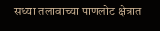सध्या तलावाच्या पाणलोट क्षेत्रात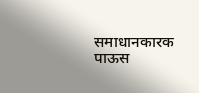समाधानकारक पाऊस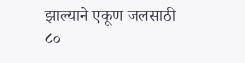झाल्याने एकूण जलसाठी ८०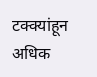टक्क्यांहून अधिक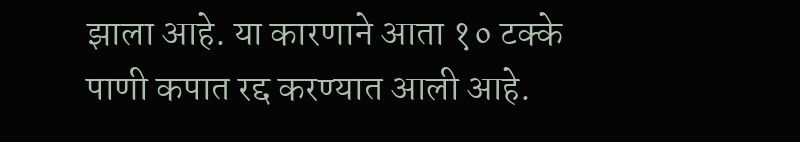झाला आहे. या कारणाने आता १० टक्के पाणी कपात रद्द करण्यात आली आहे.